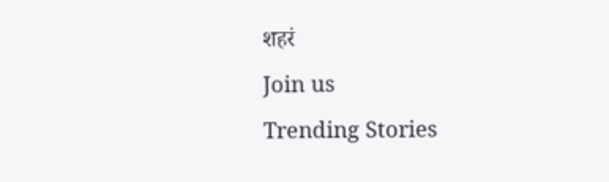शहरं
Join us
Trending Stories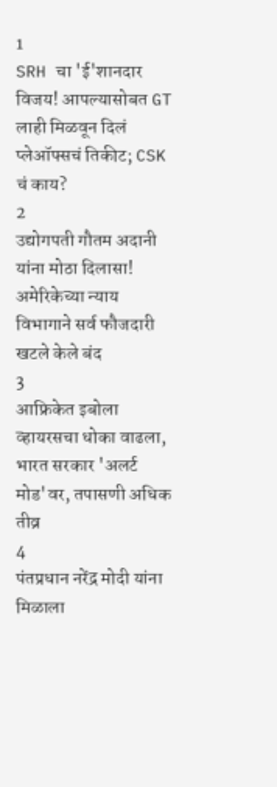1
SRH चा 'ई'शानदार विजय! आपल्यासोबत GT लाही मिळवून दिलं प्लेऑफ्सचं तिकीट; CSK चं काय?
2
उद्योगपती गौतम अदानी यांना मोठा दिलासा! अमेरिकेच्या न्याय विभागाने सर्व फौजदारी खटले केले बंद
3
आफ्रिकेत इबोला व्हायरसचा धोका वाढला, भारत सरकार 'अलर्ट मोड'वर, तपासणी अधिक तीव्र
4
पंतप्रधान नरेंद्र मोदी यांना मिळाला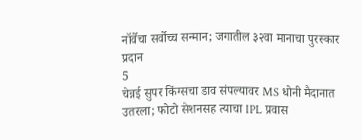नॉर्वेचा सर्वोच्च सन्मान; जगातील ३२वा मानाचा पुरस्कार प्रदान
5
चेन्नई सुपर किंग्सचा डाव संपल्यावर MS धोनी मैदानात उतरला; फोटो सेशनसह त्याचा IPL प्रवास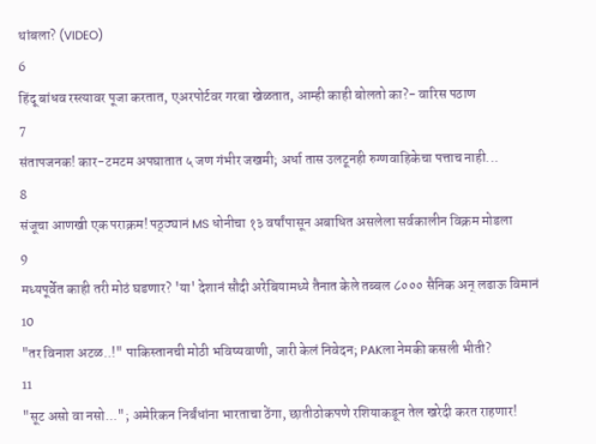थांबला? (VIDEO)
6
हिंदू बांधव रस्त्यावर पूजा करतात, एअरपोर्टवर गरबा खेळतात, आम्ही काही बोलतो का?- वारिस पठाण
7
संतापजनक! कार-टमटम अपघातात ५ जण गंभीर जखमी; अर्धा तास उलटूनही रुग्णवाहिकेचा पत्ताच नाही...
8
संजूचा आणखी एक पराक्रम! पठ्ठ्यानं MS धोनीचा १३ वर्षांपासून अबाधित असलेला सर्वकालीन विक्रम मोडला
9
मध्यपूर्वेत काही तरी मोठं घडणार? 'या' देशानं सौदी अरेबियामध्ये तैनात केले तब्बल ८००० सैनिक अन् लढाऊ विमानं
10
"तर विनाश अटळ..!" पाकिस्तानची मोठी भविष्यवाणी, जारी केलं निवेदन; PAKला नेमकी कसली भीती?
11
"सूट असो वा नसो..."; अमेरिकन निर्बंधांना भारताचा ठेंगा, छातीठोकपणे रशियाकडून तेल खरेदी करत राहणार!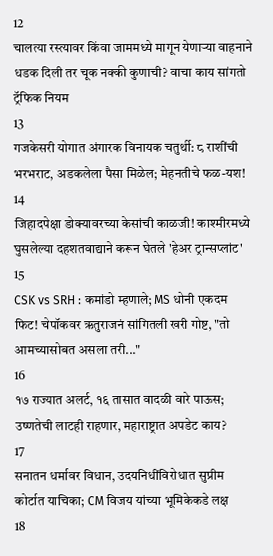12
चालत्या रस्त्यावर किंवा जाममध्ये मागून येणाऱ्या वाहनाने धडक दिली तर चूक नक्की कुणाची? वाचा काय सांगतो ट्रॅफिक नियम
13
गजकेसरी योगात अंगारक विनायक चतुर्थी: ८ राशींची भरभराट, अडकलेला पैसा मिळेल; मेहनतीचे फळ-यश!
14
जिहादपेक्षा डोक्यावरच्या केसांची काळजी! काश्मीरमध्ये घुसलेल्या दहशतवाद्याने करून घेतले 'हेअर ट्रान्सप्लांट'
15
CSK vs SRH : कमांडो म्हणाले; MS धोनी एकदम फिट! चेपॉकवर ऋतुराजनं सांगितली खरी गोष्ट, "तो आमच्यासोबत असला तरी..."
16
१७ राज्यात अलर्ट, १६ तासात वादळी वारे पाऊस; उष्णतेची लाटही राहणार, महाराष्ट्रात अपडेट काय?
17
सनातन धर्मावर विधान, उदयनिधींविरोधात सुप्रीम कोर्टात याचिका; CM विजय यांच्या भूमिकेकडे लक्ष
18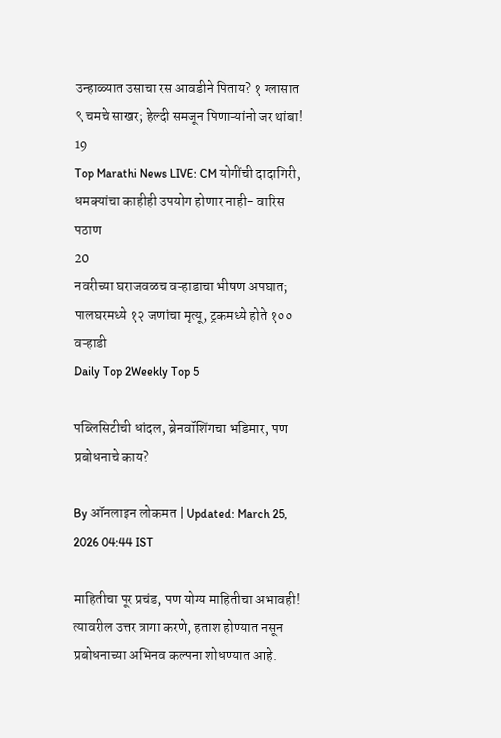उन्हाळ्यात उसाचा रस आवडीने पिताय? १ ग्लासात ९ चमचे साखर; हेल्दी समजून पिणाऱ्यांनो जर थांबा!
19
Top Marathi News LIVE: CM योगींची दादागिरी, धमक्यांचा काहीही उपयोग होणार नाही- वारिस पठाण
20
नवरीच्या घराजवळच वऱ्हाडाचा भीषण अपघात; पालघरमध्ये १२ जणांचा मृत्यू, ट्रकमध्ये होते १०० वऱ्हाडी
Daily Top 2Weekly Top 5

पब्लिसिटीची धांदल, ब्रेनवॉशिंगचा भडिमार, पण प्रबोधनाचे काय?

By ऑनलाइन लोकमत | Updated: March 25, 2026 04:44 IST

माहितीचा पूर प्रचंड, पण योग्य माहितीचा अभावही! त्यावरील उत्तर त्रागा करणे, हताश होण्यात नसून प्रबोधनाच्या अभिनव कल्पना शोधण्यात आहे.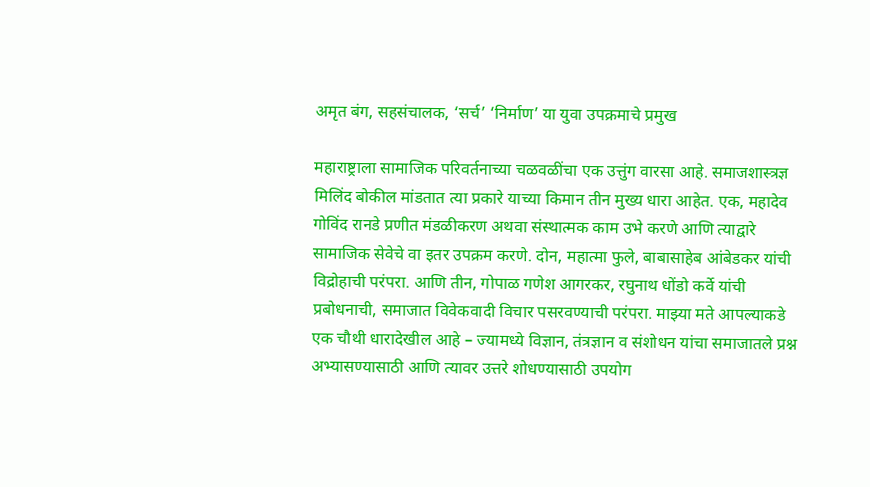अमृत बंग, सहसंचालक, ‘सर्च’ ‘निर्माण’ या युवा उपक्रमाचे प्रमुख

महाराष्ट्राला सामाजिक परिवर्तनाच्या चळवळींचा एक उत्तुंग वारसा आहे. समाजशास्त्रज्ञ मिलिंद बोकील मांडतात त्या प्रकारे याच्या किमान तीन मुख्य धारा आहेत. एक, महादेव गोविंद रानडे प्रणीत मंडळीकरण अथवा संस्थात्मक काम उभे करणे आणि त्याद्वारे सामाजिक सेवेचे वा इतर उपक्रम करणे. दोन, महात्मा फुले, बाबासाहेब आंबेडकर यांची विद्रोहाची परंपरा. आणि तीन, गोपाळ गणेश आगरकर, रघुनाथ धोंडो कर्वे यांची प्रबोधनाची, समाजात विवेकवादी विचार पसरवण्याची परंपरा. माझ्या मते आपल्याकडे एक चौथी धारादेखील आहे – ज्यामध्ये विज्ञान, तंत्रज्ञान व संशोधन यांचा समाजातले प्रश्न अभ्यासण्यासाठी आणि त्यावर उत्तरे शोधण्यासाठी उपयोग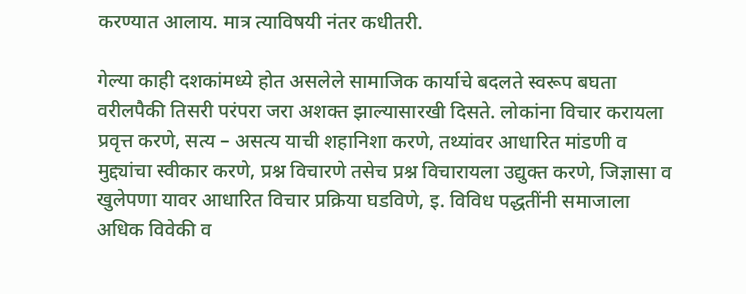करण्यात आलाय. मात्र त्याविषयी नंतर कधीतरी.

गेल्या काही दशकांमध्ये होत असलेले सामाजिक कार्याचे बदलते स्वरूप बघता वरीलपैकी तिसरी परंपरा जरा अशक्त झाल्यासारखी दिसते. लोकांना विचार करायला प्रवृत्त करणे, सत्य – असत्य याची शहानिशा करणे, तथ्यांवर आधारित मांडणी व मुद्द्यांचा स्वीकार करणे, प्रश्न विचारणे तसेच प्रश्न विचारायला उद्युक्त करणे, जिज्ञासा व खुलेपणा यावर आधारित विचार प्रक्रिया घडविणे, इ. विविध पद्धतींनी समाजाला अधिक विवेकी व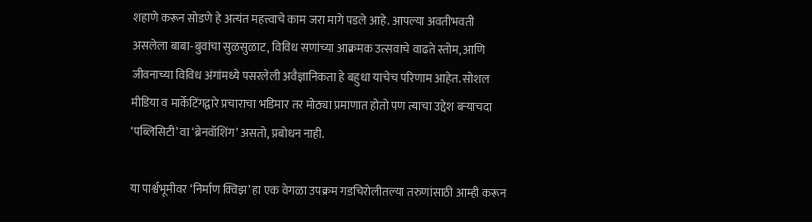शहाणे करून सोडणे हे अत्यंत महत्त्वाचे काम जरा मागे पडले आहे. आपल्या अवतीभवती असलेला बाबा-बुवांचा सुळसुळाट, विविध सणांच्या आक्रमक उत्सवाचे वाढते स्तोम, आणि जीवनाच्या विविध अंगांमध्ये पसरलेली अवैज्ञानिकता हे बहुधा याचेच परिणाम आहेत. सोशल मीडिया व मार्केटिंगद्वारे प्रचाराचा भडिमार तर मोठ्या प्रमाणात होतो पण त्याचा उद्देश बऱ्याचदा ‘पब्लिसिटी’ वा ‘ब्रेनवॉशिंग’ असतो, प्रबोधन नाही.

या पार्श्वभूमीवर ‘निर्माण क्विझ’ हा एक वेगळा उपक्रम गडचिरोलीतल्या तरुणांसाठी आम्ही करून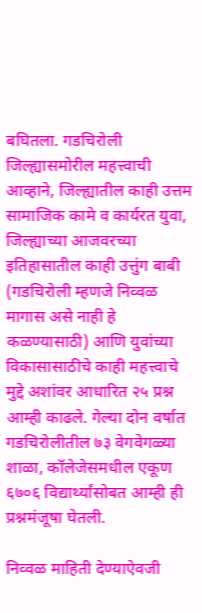बघितला. गडचिरोली जिल्ह्यासमोरील महत्त्वाची आव्हाने, जिल्ह्यातील काही उत्तम सामाजिक कामे व कार्यरत युवा, जिल्ह्याच्या आजवरच्या इतिहासातील काही उत्तुंग बाबी (गडचिरोली म्हणजे निव्वळ मागास असे नाही हे कळण्यासाठी) आणि युवांच्या विकासासाठीचे काही महत्त्वाचे मुद्दे अशांवर आधारित २५ प्रश्न आम्ही काढले. गेल्या दोन वर्षात गडचिरोलीतील ७३ वेगवेगळ्या शाळा, कॉलेजेसमधील एकूण ६७०६ विद्यार्थ्यांसोबत आम्ही ही प्रश्नमंजूषा घेतली.

निव्वळ माहिती देण्याऐवजी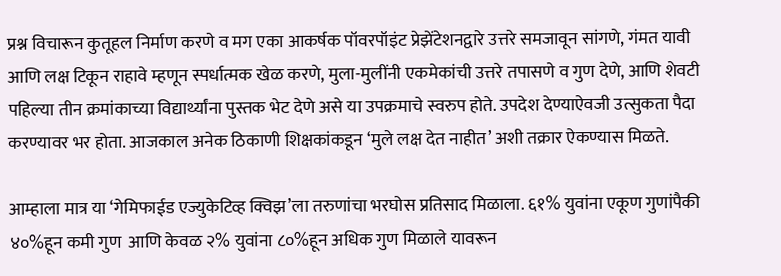प्रश्न विचारून कुतूहल निर्माण करणे व मग एका आकर्षक पॉवरपॉइंट प्रेझेंटेशनद्वारे उत्तरे समजावून सांगणे, गंमत यावी आणि लक्ष टिकून राहावे म्हणून स्पर्धात्मक खेळ करणे, मुला-मुलींनी एकमेकांची उत्तरे तपासणे व गुण देणे, आणि शेवटी पहिल्या तीन क्रमांकाच्या विद्यार्थ्यांना पुस्तक भेट देणे असे या उपक्रमाचे स्वरुप होते. उपदेश देण्याऐवजी उत्सुकता पैदा करण्यावर भर होता. आजकाल अनेक ठिकाणी शिक्षकांकडून ‘मुले लक्ष देत नाहीत’ अशी तक्रार ऐकण्यास मिळते.

आम्हाला मात्र या ‘गेमिफाईड एज्युकेटिव्ह क्विझ’ला तरुणांचा भरघोस प्रतिसाद मिळाला. ६१% युवांना एकूण गुणांपैकी ४०%हून कमी गुण  आणि केवळ २% युवांना ८०%हून अधिक गुण मिळाले यावरून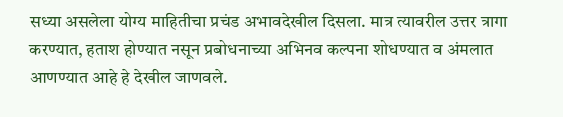सध्या असलेला योग्य माहितीचा प्रचंड अभावदेखील दिसला. मात्र त्यावरील उत्तर त्रागा करण्यात, हताश होण्यात नसून प्रबोधनाच्या अभिनव कल्पना शोधण्यात व अंमलात आणण्यात आहे हे देखील जाणवले.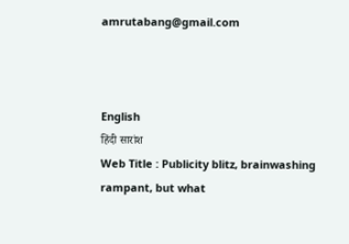amrutabang@gmail.com



English
हिंदी सारांश
Web Title : Publicity blitz, brainwashing rampant, but what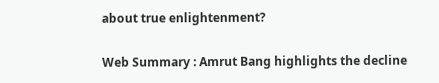about true enlightenment?

Web Summary : Amrut Bang highlights the decline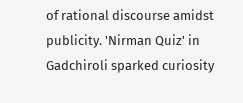of rational discourse amidst publicity. 'Nirman Quiz' in Gadchiroli sparked curiosity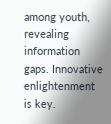among youth, revealing information gaps. Innovative enlightenment is key.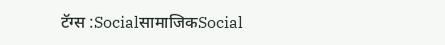टॅग्स :SocialसामाजिकSocial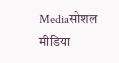Mediaसोशल मीडिया